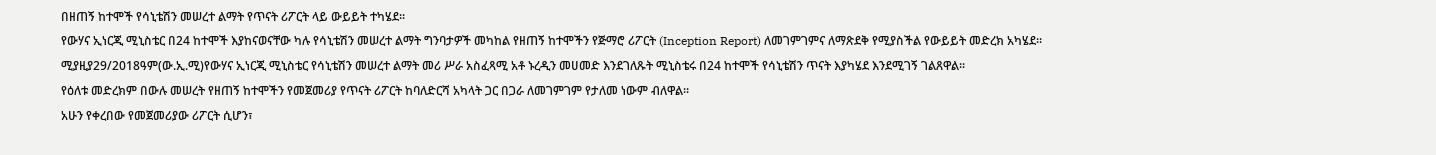በዘጠኝ ከተሞች የሳኒቴሽን መሠረተ ልማት የጥናት ሪፖርት ላይ ውይይት ተካሄደ።
የውሃና ኢነርጂ ሚኒስቴር በ24 ከተሞች እያከናወናቸው ካሉ የሳኒቴሽን መሠረተ ልማት ግንባታዎች መካከል የዘጠኝ ከተሞችን የጅማሮ ሪፖርት (Inception Report) ለመገምገምና ለማጽደቅ የሚያስችል የውይይት መድረክ አካሄደ።
ሚያዚያ29/2018ዓም(ው.ኢ.ሚ)የውሃና ኢነርጂ ሚኒስቴር የሳኒቴሽን መሠረተ ልማት መሪ ሥራ አስፈጻሚ አቶ ኑረዲን መሀመድ እንደገለጹት ሚኒስቴሩ በ24 ከተሞች የሳኒቴሽን ጥናት እያካሄደ እንደሚገኝ ገልጸዋል።
የዕለቱ መድረክም በውሉ መሠረት የዘጠኝ ከተሞችን የመጀመሪያ የጥናት ሪፖርት ከባለድርሻ አካላት ጋር በጋራ ለመገምገም የታለመ ነውም ብለዋል።
አሁን የቀረበው የመጀመሪያው ሪፖርት ሲሆን፣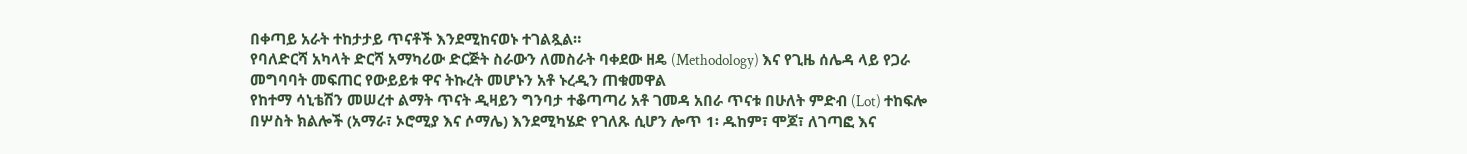በቀጣይ አራት ተከታታይ ጥናቶች እንደሚከናወኑ ተገልጿል።
የባለድርሻ አካላት ድርሻ አማካሪው ድርጅት ስራውን ለመስራት ባቀደው ዘዴ (Methodology) እና የጊዜ ሰሌዳ ላይ የጋራ መግባባት መፍጠር የውይይቱ ዋና ትኩረት መሆኑን አቶ ኑረዲን ጠቁመዋል
የከተማ ሳኒቴሽን መሠረተ ልማት ጥናት ዲዛይን ግንባታ ተቆጣጣሪ አቶ ገመዳ አበራ ጥናቱ በሁለት ምድብ (Lot) ተከፍሎ በሦስት ክልሎች (አማራ፣ ኦሮሚያ እና ሶማሌ) እንደሚካሄድ የገለጹ ሲሆን ሎጥ 1፡ ዱከም፣ ሞጆ፣ ለገጣፎ እና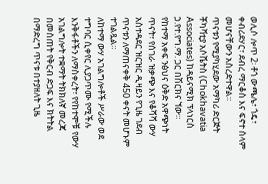ወሊሶ ሎጥ 2፡ ቶጎ ውጫሌ፣ ጎዴ፣ ቀብሪደሃር፣ ደብረ ማርቆስ እና ፍኖተ ሰላም መሆናቸውን አስረድተዋል።
ጥናቱን የሚያካሂደው አማካሪ ድርጅት ቾካቫቲያ አሶሼትስ (Chokhavatia Associates) ከዳይናሚክ ፕላነርስ ኃ.የተ.የግ.ማ. ጋር በሽርክና ኘው።
የከተማ አቀፍ ንፅህና ዕቅድ አዋጭነት ጥናት፣ የሰገራ ዝቃጭ እና የቆሻሻ ውሃ አስተዳደር ዝርዝር ዲዛይን የጊዜ ገደብ ጥናቱን ለማጠናቀቅ 450 ቀናት መሆኑም ተገልጿል።
ለከተማ ውሃ አገልግሎቶች ሥራው ወደ ተግባር ሲቀየር ሊያጋጥሙ የሚችሉ እንቅፋቶችን ለማስቀረት፣ የየከተሞቹ የውሃ አገልግሎት ተቋማት ትክክለኛ መረጃ በመስጠት የቅርብ ድጋፍ እና ክትትል በማድረግ ጥናቱ በተያዘለት ጊዜ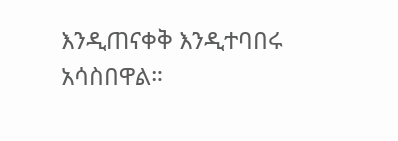እንዲጠናቀቅ እንዲተባበሩ አሳስበዋል።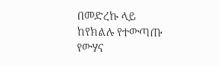በመድረኩ ላይ ከየክልሉ የተውጣጡ የውሃና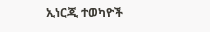ኢነርጂ ተወካዮች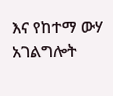እና የከተማ ውሃ አገልግሎት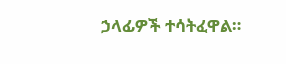ኃላፊዎች ተሳትፈዋል።